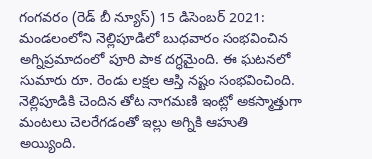గంగవరం (రెడ్ బీ న్యూస్) 15 డిసెంబర్ 2021: మండలంలోని నెల్లిపూడిలో బుధవారం సంభవించిన అగ్నిప్రమాదంలో పూరి పాక దగ్ధమైంది. ఈ ఘటనలో సుమారు రూ. రెండు లక్షల ఆస్తి నష్టం సంభవించింది. నెల్లిపూడికి చెందిన తోట నాగమణి ఇంట్లో అకస్మాత్తుగా మంటలు చెలరేగడంతో ఇల్లు అగ్నికి ఆహుతి అయ్యింది.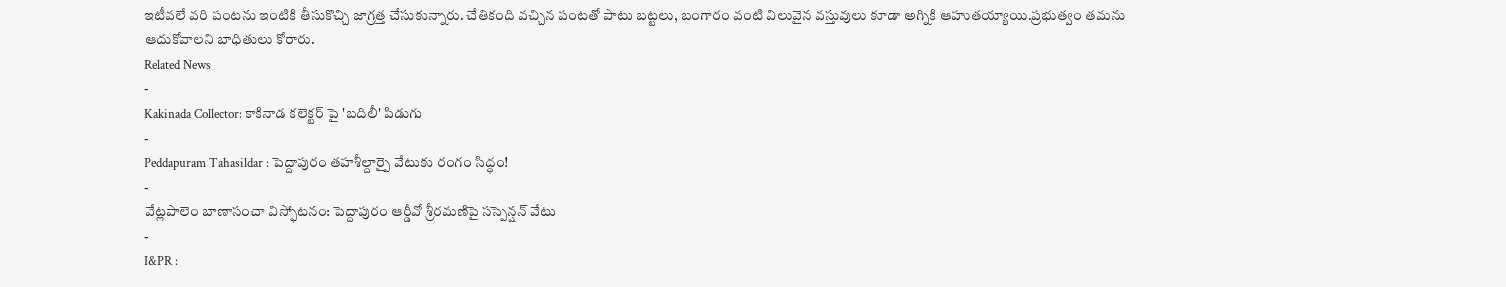ఇటీవలే వరి పంటను ఇంటికి తీసుకొచ్చి జాగ్రత్త చేసుకున్నారు. చేతికంది వచ్చిన పంటతో పాటు బట్టలు, బంగారం వంటి విలువైన వస్తువులు కూడా అగ్నికి ఆహుతయ్యాయి.ప్రభుత్వం తమను ఆదుకోవాలని బాధితులు కోరారు.
Related News
-
Kakinada Collector: కాకినాడ కలెక్టర్ పై 'బదిలీ' పిడుగు
-
Peddapuram Tahasildar : పెద్దాపురం తహశీల్దార్పై వేటుకు రంగం సిద్ధం!
-
వేట్లపాలెం బాణాసంచా విస్ఫోటనం: పెద్దాపురం ఆర్డీవో శ్రీరమణిపై సస్పెన్షన్ వేటు
-
I&PR :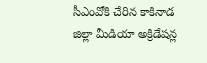సీఎంవోకి చేరిన కాకినాడ జిల్లా మీడియా అక్రిడేషన్ల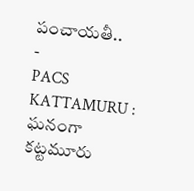పంచాయతీ..
-
PACS KATTAMURU : ఘనంగా కట్టమూరు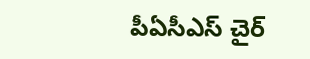పీఏసీఎస్ చైర్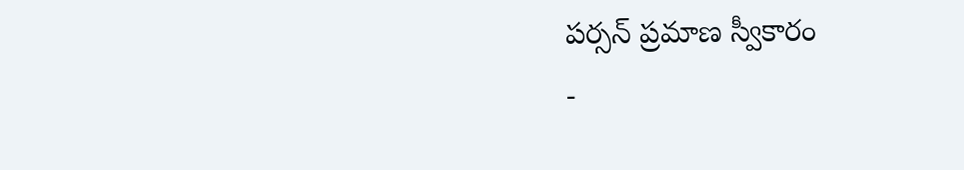పర్సన్ ప్రమాణ స్వీకారం
-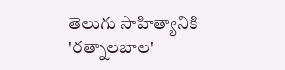తెలుగు సాహిత్యానికి 'రత్నాలబాల'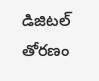డిజిటల్ తోరణం